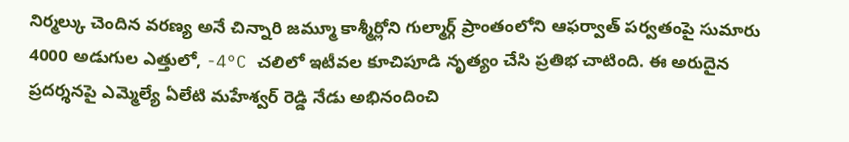నిర్మల్కు చెందిన వరణ్య అనే చిన్నారి జమ్మూ కాశ్మీర్లోని గుల్మార్గ్ ప్రాంతంలోని ఆఫర్వాత్ పర్వతంపై సుమారు 4000 అడుగుల ఎత్తులో, -4°C చలిలో ఇటీవల కూచిపూడి నృత్యం చేసి ప్రతిభ చాటింది. ఈ అరుదైన ప్రదర్శనపై ఎమ్మెల్యే ఏలేటి మహేశ్వర్ రెడ్డి నేడు అభినందించి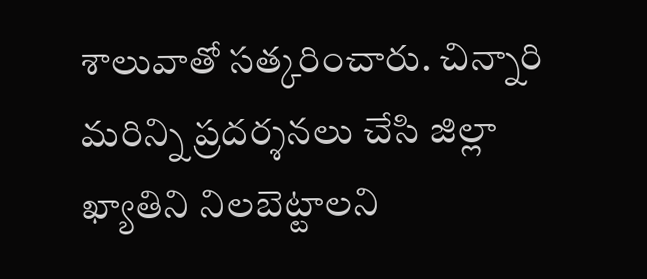శాలువాతో సత్కరించారు. చిన్నారి మరిన్ని ప్రదర్శనలు చేసి జిల్లా ఖ్యాతిని నిలబెట్టాలని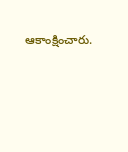ఆకాంక్షించారు.